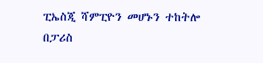ፒኤስጂ ሻምፒዮን መሆኑን ተከትሎ በፓሪስ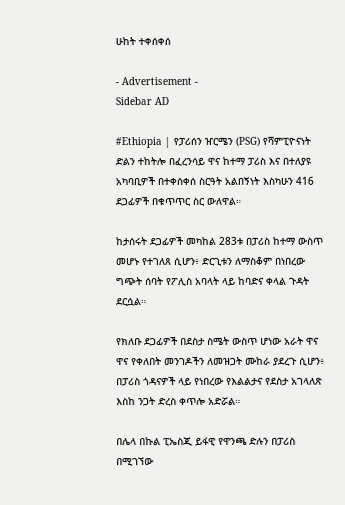ሁከት ተቀሰቀሰ

- Advertisement -
Sidebar AD

#Ethiopia | የፓሪሰን ዠርሜን (PSG) የሻምፒዮናነት ድልን ተከትሎ በፈረንሳይ ዋና ከተማ ፓሪስ እና በተለያዩ አካባቢዎች በተቀሰቀሰ ስርዓት አልበኝነት እስካሁን 416 ደጋፊዎች በቁጥጥር ስር ውለዋል።

ከታሰሩት ደጋፊዎች መካከል 283ቱ በፓሪስ ከተማ ውስጥ መሆኑ የተገለጸ ሲሆን፥ ድርጊቱን ለማስቆም በነበረው ግጭት ሰባት የፖሊስ አባላት ላይ ከባድና ቀላል ጉዳት ደርሷል።

የክለቡ ደጋፊዎች በደስታ ስሜት ውስጥ ሆነው አራት ዋና ዋና የቀለበት መንገዶችን ለመዝጋት ሙከራ ያደረጉ ሲሆን፥ በፓሪስ ጎዳናዎች ላይ የነበረው የእልልታና የደስታ አገላለጽ እስከ ንጋት ድረስ ቀጥሎ አድሯል።

በሌላ በኩል ፒኤስጂ ይፋዊ የዋንጫ ድሉን በፓሪስ በሚገኘው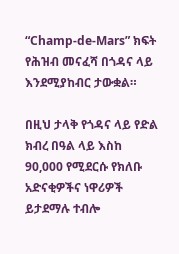“Champ-de-Mars” ክፍት የሕዝብ መናፈሻ በጎዳና ላይ እንደሚያከብር ታውቋል።

በዚህ ታላቅ የጎዳና ላይ የድል ክብረ በዓል ላይ እስከ 90,000 የሚደርሱ የክለቡ አድናቂዎችና ነዋሪዎች ይታደማሉ ተብሎ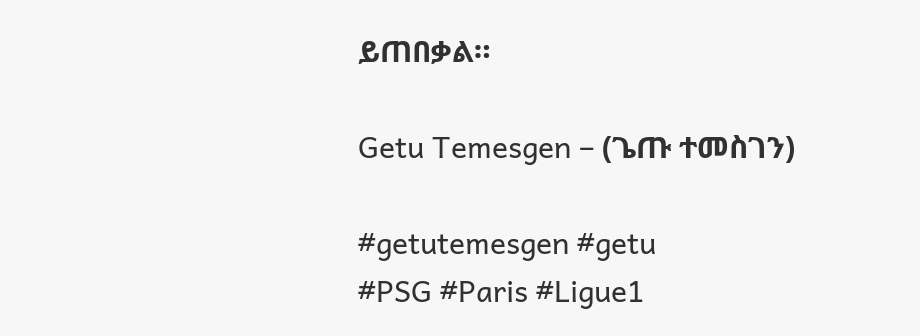ይጠበቃል።

Getu Temesgen – (ጌጡ ተመስገን)

#getutemesgen #getu
#PSG #Paris #Ligue1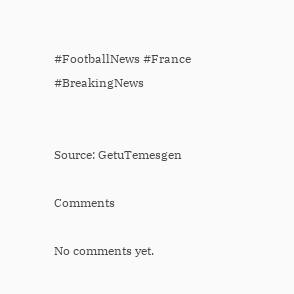#FootballNews #France #BreakingNews


Source: GetuTemesgen

Comments

No comments yet.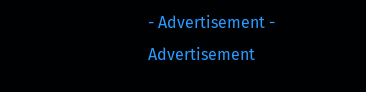- Advertisement -
Advertisement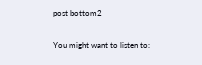post bottom2

You might want to listen to: